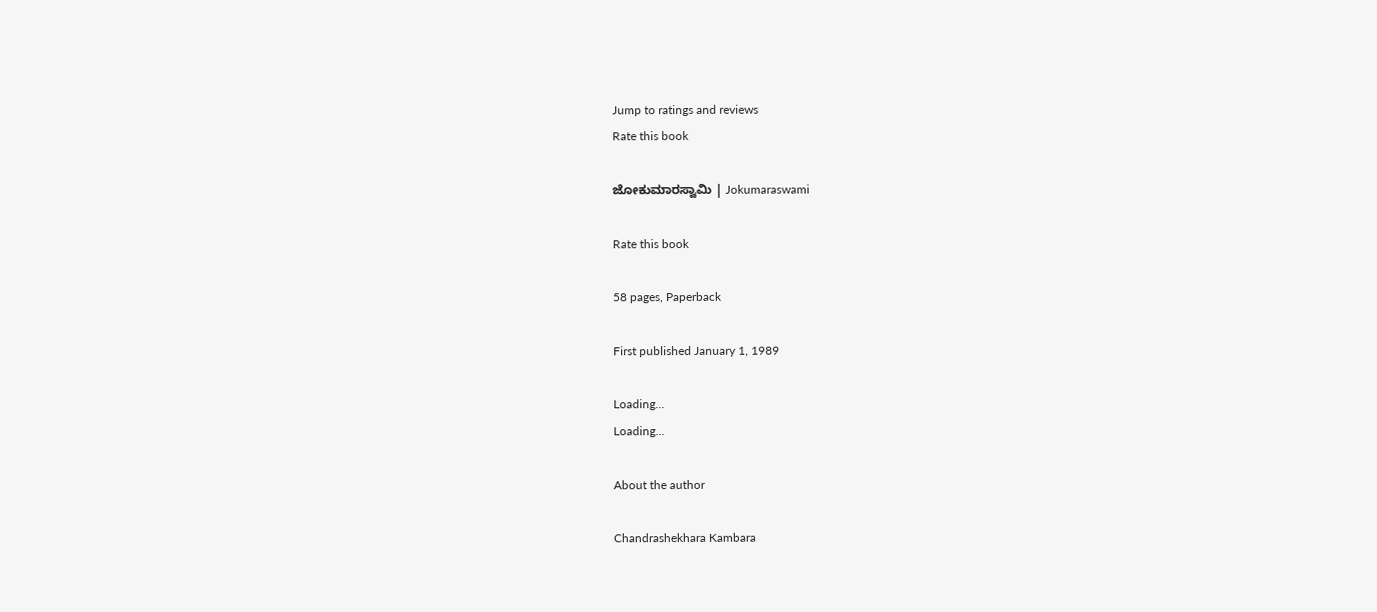Jump to ratings and reviews
Rate this book

ಜೋಕುಮಾರಸ್ವಾಮಿ | Jokumaraswami

Rate this book

58 pages, Paperback

First published January 1, 1989

Loading...
Loading...

About the author

Chandrashekhara Kambara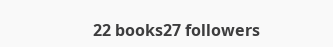22 books27 followers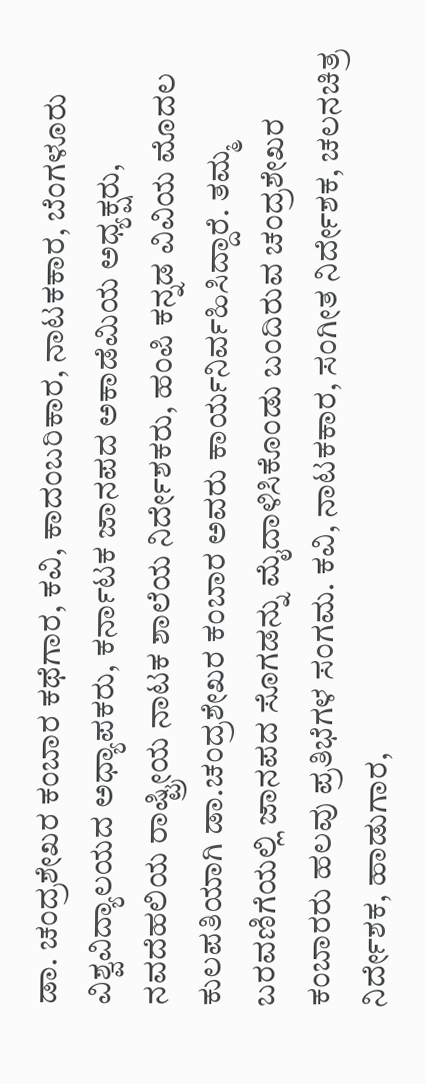ಡಾ. ಚಂದ್ರಶೇಖರ ಕಂಬಾರ ಕಥೆಗಾರ, ಕವಿ, ಕಾದಂಬರಿಕಾರ, ನಾಟಕಕಾರ, ಬೆಂಗಳೂರು ವಿಶ್ವವಿದ್ಯಾಲಯದ ಅಧ್ಯಾಪಕರು, ಕರ್ನಾಟಕ ಜಾನಪದ ಅಕಾಡೆಮಿಯ ಅಧ್ಯಕ್ಷರು, ನವದೆಹಲಿಯ ರಾಷ್ಟ್ರೀಯ ನಾಟಕ ಶಾಲೆಯ ನಿರ್ದೇಶಕರು, ಹಂಪಿ ಕನ್ನಡ ವಿವಿಯ ಮೊದಲ ಕುಲಪತಿಯಾಗಿ ಡಾ.ಚಂದ್ರಶೇಖರ ಕಂಬಾರ ಅವರು ಕಾರ್ಯನಿರ್ವಹಿಸಿದ್ದಾರೆ. ತಮ್ಮ ಬರವಣಿಗೆಯಲ್ಲಿ ಜಾನಪದ ಸೊಗಡನ್ನು ಮೈದಾಳಿಸಿಕೊಂಡು ಬಂದಿರುವ ಚಂದ್ರಶೇಖರ ಕಂಬಾರರು ಹಲವು ಪ್ರತಿಭೆಗಳ ಸಂಗಮ. ಕವಿ, ನಾಟಕಕಾರ, ಸಂಗೀತ ನಿರ್ದೇಶಕ, ಚಲನಚಿತ್ರ ನಿರ್ದೇಶಕ, ಹಾಡುಗಾರ,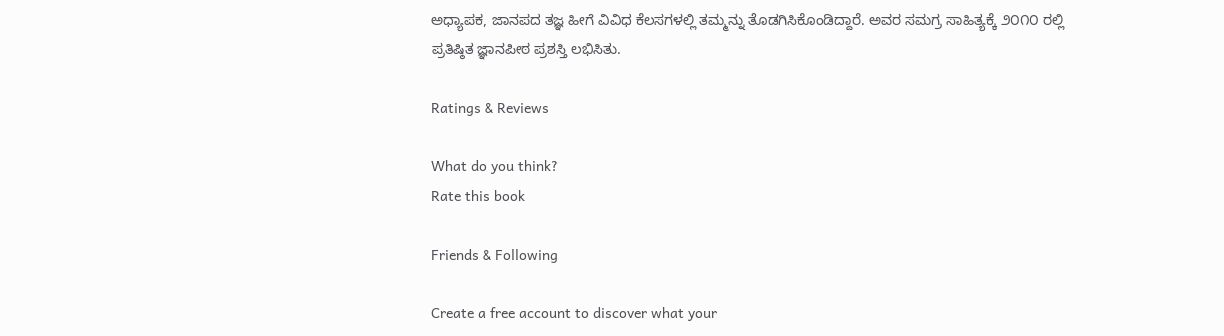ಅಧ್ಯಾಪಕ, ಜಾನಪದ ತಜ್ಞ ಹೀಗೆ ವಿವಿಧ ಕೆಲಸಗಳಲ್ಲಿ ತಮ್ಮನ್ನು ತೊಡಗಿಸಿಕೊಂಡಿದ್ದಾರೆ. ಅವರ ಸಮಗ್ರ ಸಾಹಿತ್ಯಕ್ಕೆ ೨೦೧೦ ರಲ್ಲಿ ಪ್ರತಿಷ್ಠಿತ ಜ್ಞಾನಪೀಠ ಪ್ರಶಸ್ತಿ ಲಭಿಸಿತು.

Ratings & Reviews

What do you think?
Rate this book

Friends & Following

Create a free account to discover what your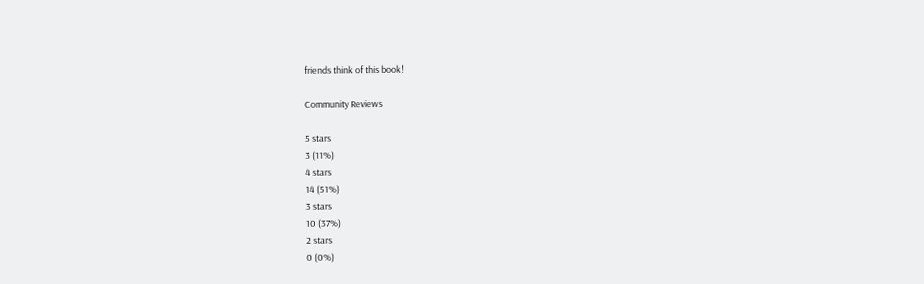friends think of this book!

Community Reviews

5 stars
3 (11%)
4 stars
14 (51%)
3 stars
10 (37%)
2 stars
0 (0%)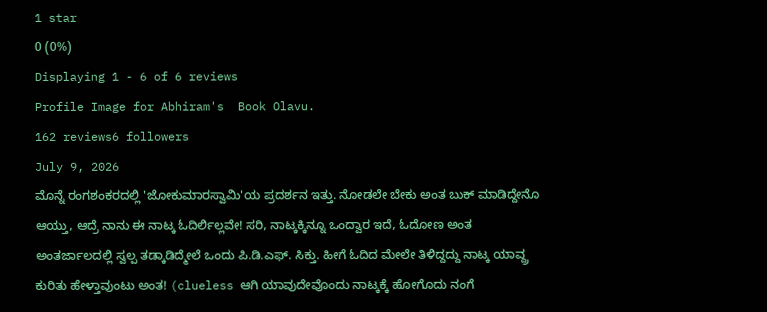1 star
0 (0%)
Displaying 1 - 6 of 6 reviews
Profile Image for Abhiram's  Book Olavu.
162 reviews6 followers
July 9, 2026
ಮೊನ್ನೆ‌ ರಂಗಶಂಕರದಲ್ಲಿ 'ಜೋಕುಮಾರಸ್ವಾಮಿ'ಯ ಪ್ರದರ್ಶನ ಇತ್ತು. ನೋಡಲೇ ಬೇಕು ಅಂತ ಬುಕ್ ಮಾಡಿದ್ದೇನೊ ಆಯ್ತು, ಆದ್ರೆ ನಾನು ಈ ನಾಟ್ಕ ಓದಿರ್ಲಿಲ್ಲವೇ! ಸರಿ, ನಾಟ್ಕಕ್ಕಿನ್ನೂ ಒಂದ್ವಾರ ಇದೆ, ಓದೋಣ ಅಂತ ಅಂತರ್ಜಾಲದಲ್ಲಿ ಸ್ವಲ್ಪ ತಡ್ಕಾಡಿದ್ಮೇಲೆ ಒಂದು ಪಿ.ಡಿ.ಎಫ್. ಸಿಕ್ತು. ಹೀಗೆ ಓದಿದ ಮೇಲೇ ತಿಳಿದ್ದದ್ದು ನಾಟ್ಕ ಯಾವ್ದ್ರ ಕುರಿತು ಹೇಳ್ತಾವುಂಟು ಅಂತ! (clueless ಆಗಿ ಯಾವುದೇವೊಂದು ನಾಟ್ಕಕ್ಕೆ ಹೋಗೊದು ನಂಗೆ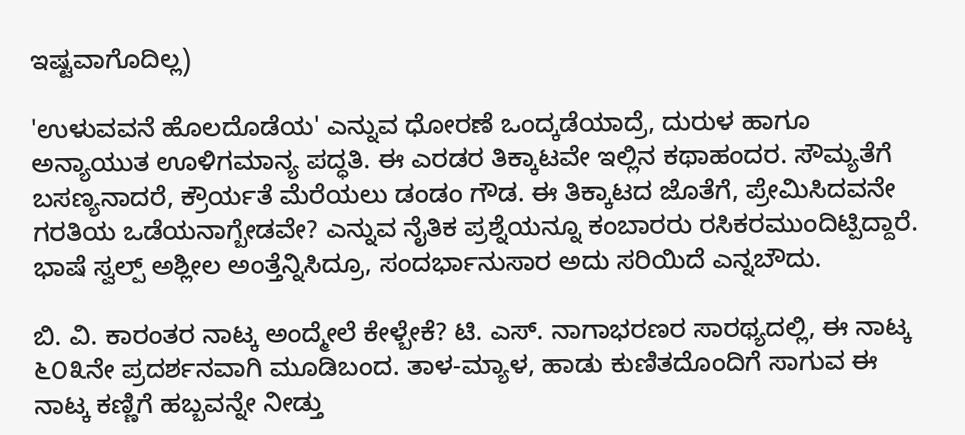ಇಷ್ಟವಾಗೊದಿಲ್ಲ)

'ಉಳುವವನೆ ಹೊಲದೊಡೆಯ' ಎನ್ನುವ ಧೋರಣೆ ಒಂದ್ಕಡೆಯಾದ್ರೆ, ದುರುಳ ಹಾಗೂ ಅನ್ಯಾಯುತ ಊಳಿಗಮಾನ್ಯ ಪದ್ಧತಿ. ಈ ಎರಡರ ತಿಕ್ಕಾಟವೇ ಇಲ್ಲಿನ ಕಥಾಹಂದರ. ಸೌಮ್ಯತೆಗೆ ಬಸಣ್ಯನಾದರೆ, ಕ್ರೌರ್ಯತೆ ಮೆರೆಯಲು ಡಂಡಂ ಗೌಡ. ಈ ತಿಕ್ಕಾಟದ ಜೊತೆಗೆ, ಪ್ರೇಮಿಸಿದವನೇ ಗರತಿಯ ಒಡೆಯನಾಗ್ಬೇಡವೇ? ಎನ್ನುವ ನೈತಿಕ ಪ್ರಶ್ನೆಯನ್ನೂ ಕಂಬಾರರು ರಸಿಕರಮುಂದಿಟ್ಪಿದ್ದಾರೆ‌. ಭಾಷೆ ಸ್ವಲ್ಪ್ ಅಶ್ಲೀಲ ಅಂತ್ತೆನ್ನಿಸಿದ್ರೂ, ಸಂದರ್ಭಾನುಸಾರ ಅದು ಸರಿಯಿದೆ ಎನ್ನಬೌದು.

ಬಿ. ವಿ. ಕಾರಂತರ ನಾಟ್ಕ ಅಂದ್ಮೇಲೆ ಕೇಳ್ಬೇಕೆ? ಟಿ. ಎಸ್. ನಾಗಾಭರಣರ ಸಾರಥ್ಯದಲ್ಲಿ, ಈ ನಾಟ್ಕ ೬೦೩ನೇ ಪ್ರದರ್ಶನವಾಗಿ ಮೂಡಿಬಂದ. ತಾಳ-ಮ್ಯಾಳ, ಹಾಡು ಕುಣಿತದೊಂದಿಗೆ ಸಾಗುವ ಈ ನಾಟ್ಕ ಕಣ್ಣಿಗೆ ಹಬ್ಬವನ್ನೇ ನೀಡ್ತು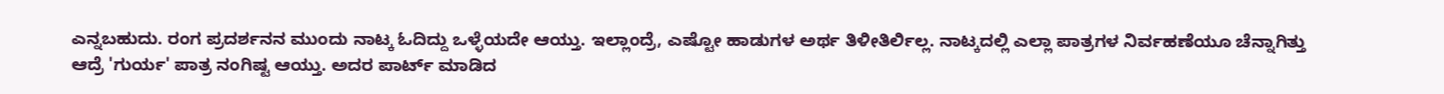ಎನ್ನಬಹುದು. ರಂಗ ಪ್ರದರ್ಶನನ ಮುಂದು ನಾಟ್ಕ ಓದಿದ್ದು ಒಳ್ಳೆಯದೇ ಆಯ್ತು. ಇಲ್ಲಾಂದ್ರೆ, ಎಷ್ಟೋ ಹಾಡುಗಳ ಅರ್ಥ ತಿಳೀತಿರ್ಲಿಲ್ಲ. ನಾಟ್ಕದಲ್ಲಿ ಎಲ್ಲಾ ಪಾತ್ರಗಳ ನಿರ್ವಹಣೆಯೂ ಚೆನ್ನಾಗಿತ್ತು ಆದ್ರೆ 'ಗುರ್ಯ' ಪಾತ್ರ ನಂಗಿಷ್ಟ ಆಯ್ತು. ಅದರ ಪಾರ್ಟ್ ಮಾಡಿದ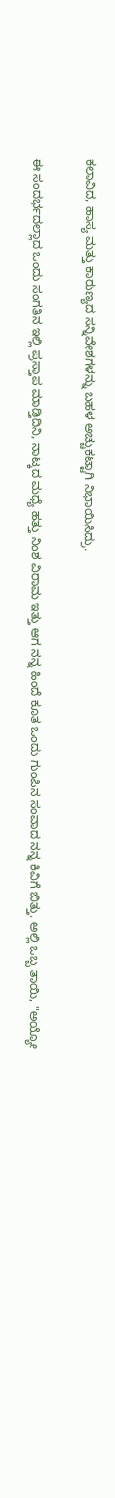ಕಲಾವಿದ, ಹಾಸ್ಯ ಮತ್ತು ಕಾರುಣ್ಯದ‌ ಸನ್ನಿವೇಶಗಳನ್ನು ಬಹಳ ಅಚ್ಚುಕಟ್ಟಾಗಿ ನಿಭಾಯಿಸಿದ್ರು.

ಈ ಸಂದರ್ಭದಲ್ಲಾದ ಒಂದು ಸಂಗತಿನ ಇಲ್ಲಿ ಪ್ರಸ್ತಾಪ ಮಾಡ್ತಿದಿನಿ, ನಾಟ್ಕದ ಮಧ್ಯೆ ಹತ್ತು ನಿಂಶ ವಿರಾಮ ಇತ್ತು ಆಗ ನನ್ನ ಹಿಂದೆ ಕೂತ ಒಂದು ಗುಂಪಿನ ಸಂವಾದ ನನ್ನ ಕಿವಿಗೆ ಬಿತ್ತು. ಅಲ್ಲಿ ಒಬ್ಬ ತಾಯಿ, "ಅಯ್ಯೋ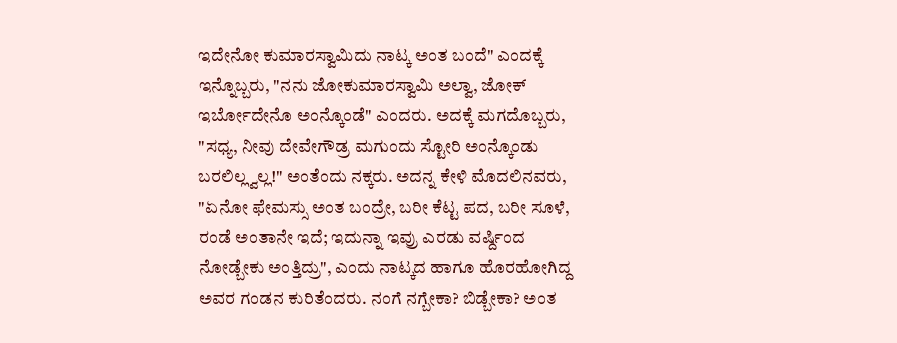ಇದೇನೋ ಕುಮಾರಸ್ವಾಮಿದು ನಾಟ್ಕ ಅಂತ ಬಂದೆ" ಎಂದಕ್ಕೆ ಇನ್ನೊಬ್ಬರು, "ನನು ಜೋಕುಮಾರಸ್ವಾಮಿ ಅಲ್ವಾ, ಜೋಕ್ ಇರ್ಬೋದೇನೊ ಅಂನ್ಕೊಂಡೆ" ಎಂದರು. ಅದಕ್ಕೆ ಮಗದೊಬ್ಬರು, "ಸಧ್ಯ, ನೀವು ದೇವೇಗೌಡ್ರ ಮಗುಂದು ಸ್ಟೋರಿ ಅಂನ್ಕೊಂಡು ಬರಲಿಲ್ಲ್ವಲ್ಲ!" ಅಂತೆಂದು ನಕ್ಕರು. ಅದನ್ನ ಕೇಳಿ ಮೊದಲಿನವರು, "ಏನೋ ಫೇಮಸ್ಸು ಅಂತ ಬಂದ್ರೇ, ಬರೀ ಕೆಟ್ಟ ಪದ, ಬರೀ ಸೂಳೆ, ರಂಡೆ ಅಂತಾನೇ ಇದೆ; ಇದುನ್ನಾ ಇವ್ರು ಎರಡು ವರ್ಷ್ದಿಂದ ನೋಡ್ಬೇಕು ಅಂತ್ತಿದ್ರು", ಎಂದು ನಾಟ್ಕದ ಹಾಗೂ ಹೊರಹೋಗಿದ್ದ ಅವರ ಗಂಡನ ಕುರಿತೆಂದರು. ನಂಗೆ ನಗ್ಬೇಕಾ? ಬಿಡ್ಬೇಕಾ? ಅಂತ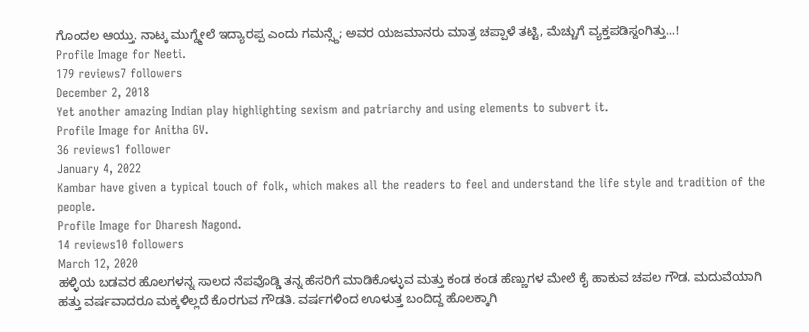ಗೊಂದಲ ಆಯ್ತು. ನಾಟ್ಕ ಮುಗ್ದ್ಮೇಲೆ ಇದ್ಯಾರಪ್ಪ ಎಂದು ಗಮನ್ಸ್ದೆ; ಅವರ ಯಜಮಾನರು ಮಾತ್ರ ಚಪ್ಪಾಳೆ ತಟ್ಟಿ, ಮೆಚ್ಚುಗೆ ವ್ಯಕ್ತಪಡಿಸ್ದಂಗಿತ್ತು...!
Profile Image for Neeti.
179 reviews7 followers
December 2, 2018
Yet another amazing Indian play highlighting sexism and patriarchy and using elements to subvert it.
Profile Image for Anitha GV.
36 reviews1 follower
January 4, 2022
Kambar have given a typical touch of folk, which makes all the readers to feel and understand the life style and tradition of the people.
Profile Image for Dharesh Nagond.
14 reviews10 followers
March 12, 2020
ಹಳ್ಳಿಯ ಬಡವರ ಹೊಲಗಳನ್ನ ಸಾಲದ ನೆಪವೊಡ್ಡಿ ತನ್ನ ಹೆಸರಿಗೆ ಮಾಡಿಕೊಳ್ಳುವ ಮತ್ತು ಕಂಡ ಕಂಡ ಹೆಣ್ಣುಗಳ ಮೇಲೆ ಕೈ ಹಾಕುವ ಚಪಲ ಗೌಡ. ಮದುವೆಯಾಗಿ ಹತ್ತು ವರ್ಷವಾದರೂ ಮಕ್ಕಳಿಲ್ಲದೆ ಕೊರಗುವ ಗೌಡತಿ. ವರ್ಷಗಳಿಂದ ಊಳುತ್ತ ಬಂದಿದ್ದ ಹೊಲಕ್ಕಾಗಿ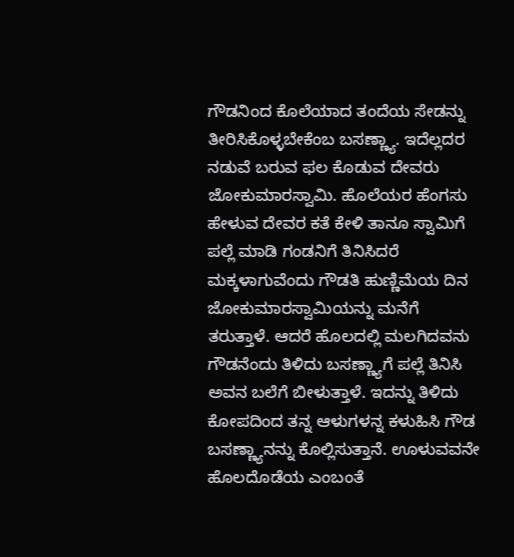ಗೌಡನಿಂದ ಕೊಲೆಯಾದ ತಂದೆಯ ಸೇಡನ್ನು ತೀರಿಸಿಕೊಳ್ಳಬೇಕೆಂಬ ಬಸಣ್ಣ್ಯಾ. ಇದೆಲ್ಲದರ ನಡುವೆ ಬರುವ ಫಲ ಕೊಡುವ ದೇವರು ಜೋಕುಮಾರಸ್ವಾಮಿ. ಹೊಲೆಯರ ಹೆಂಗಸು ಹೇಳುವ ದೇವರ ಕತೆ ಕೇಳಿ ತಾನೂ ಸ್ವಾಮಿಗೆ ಪಲ್ಲೆ ಮಾಡಿ ಗಂಡನಿಗೆ ತಿನಿಸಿದರೆ ಮಕ್ಕಳಾಗುವೆಂದು ಗೌಡತಿ ಹುಣ್ಣಿಮೆಯ ದಿನ ಜೋಕುಮಾರಸ್ವಾಮಿಯನ್ನು ಮನೆಗೆ ತರುತ್ತಾಳೆ. ಆದರೆ ಹೊಲದಲ್ಲಿ ಮಲಗಿದವನು ಗೌಡನೆಂದು ತಿಳಿದು ಬಸಣ್ಣ್ಯಾಗೆ ಪಲ್ಲೆ ತಿನಿಸಿ ಅವನ ಬಲೆಗೆ ಬೀಳುತ್ತಾಳೆ. ಇದನ್ನು ತಿಳಿದು ಕೋಪದಿಂದ ತನ್ನ ಆಳುಗಳನ್ನ ಕಳುಹಿಸಿ ಗೌಡ ಬಸಣ್ಣ್ಯಾನನ್ನು ಕೊಲ್ಲಿಸುತ್ತಾನೆ. ಊಳುವವನೇ ಹೊಲದೊಡೆಯ ಎಂಬಂತೆ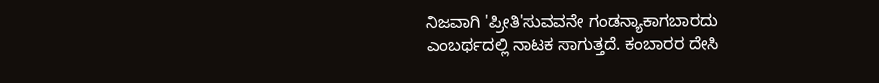ನಿಜವಾಗಿ 'ಪ್ರೀತಿ'ಸುವವನೇ ಗಂಡನ್ಯಾಕಾಗಬಾರದು ಎಂಬರ್ಥದಲ್ಲಿ ನಾಟಕ ಸಾಗುತ್ತದೆ. ಕಂಬಾರರ ದೇಸಿ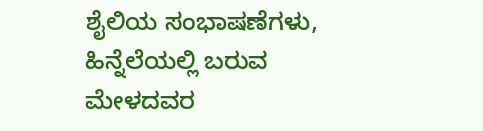ಶೈಲಿಯ ಸಂಭಾಷಣೆಗಳು, ಹಿನ್ನೆಲೆಯಲ್ಲಿ ಬರುವ ಮೇಳದವರ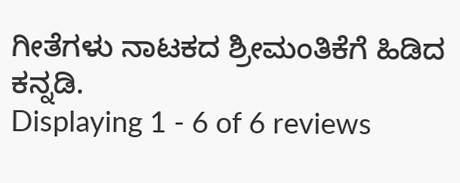ಗೀತೆಗಳು ನಾಟಕದ ಶ್ರೀಮಂತಿಕೆಗೆ ಹಿಡಿದ ಕನ್ನಡಿ.
Displaying 1 - 6 of 6 reviews